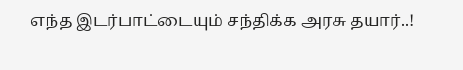எந்த இடர்பாட்டையும் சந்திக்க அரசு தயார்..!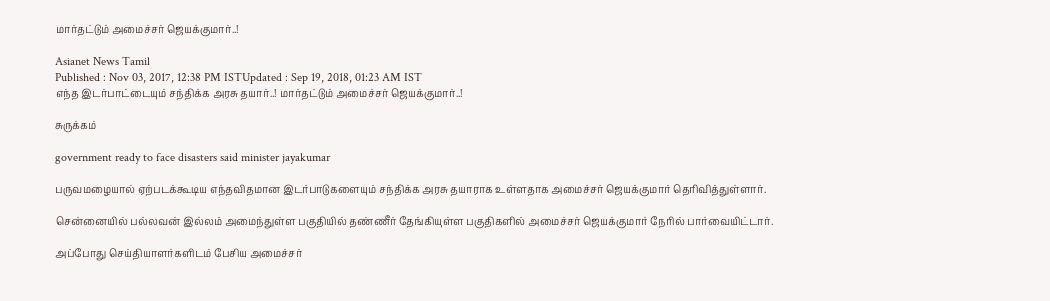மார்தட்டும் அமைச்சர் ஜெயக்குமார்..!

Asianet News Tamil
Published : Nov 03, 2017, 12:38 PM ISTUpdated : Sep 19, 2018, 01:23 AM IST
எந்த இடர்பாட்டையும் சந்திக்க அரசு தயார்..! மார்தட்டும் அமைச்சர் ஜெயக்குமார்..!

சுருக்கம்

government ready to face disasters said minister jayakumar

பருவமழையால் ஏற்படக்கூடிய எந்தவிதமான இடர்பாடுகளையும் சந்திக்க அரசு தயாராக உள்ளதாக அமைச்சர் ஜெயக்குமார் தெரிவித்துள்ளார்.

சென்னையில் பல்லவன் இல்லம் அமைந்துள்ள பகுதியில் தண்ணீர் தேங்கியுள்ள பகுதிகளில் அமைச்சர் ஜெயக்குமார் நேரில் பார்வையிட்டார்.

அப்போது செய்தியாளர்களிடம் பேசிய அமைச்சர்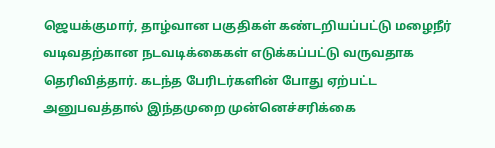ஜெயக்குமார், தாழ்வான பகுதிகள் கண்டறியப்பட்டு மழைநீர் வடிவதற்கான நடவடிக்கைகள் எடுக்கப்பட்டு வருவதாக தெரிவித்தார். கடந்த பேரிடர்களின் போது ஏற்பட்ட அனுபவத்தால் இந்தமுறை முன்னெச்சரிக்கை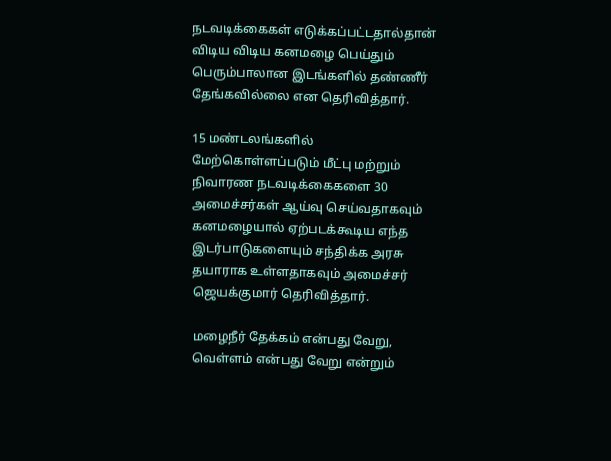நடவடிக்கைகள் எடுக்கப்பட்டதால்தான் விடிய விடிய கனமழை பெய்தும் பெரும்பாலான இடங்களில் தண்ணீர் தேங்கவில்லை என தெரிவித்தார்.

15 மண்டலங்களில் மேற்கொள்ளப்படும் மீட்பு மற்றும் நிவாரண நடவடிக்கைகளை 30 அமைச்சர்கள் ஆய்வு செய்வதாகவும் கனமழையால் ஏற்படக்கூடிய எந்த இடர்பாடுகளையும் சந்திக்க அரசு தயாராக உள்ளதாகவும் அமைச்சர் ஜெயக்குமார் தெரிவித்தார்.

மழைநீர் தேக்கம் என்பது வேறு, வெள்ளம் என்பது வேறு என்றும்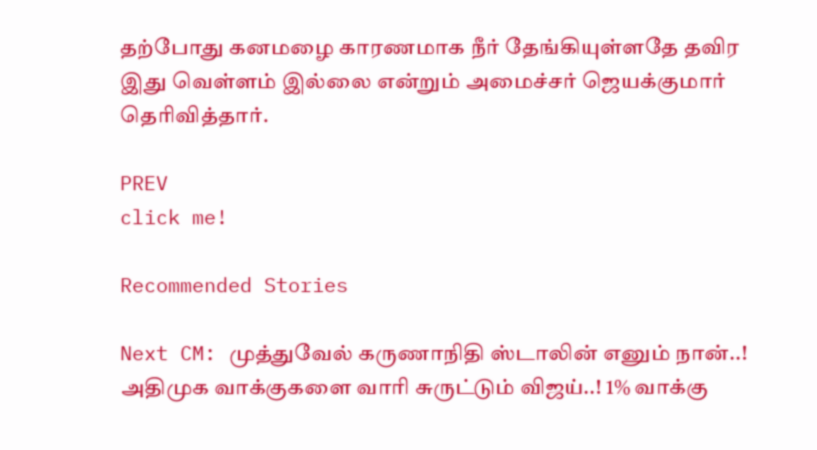தற்போது கனமழை காரணமாக நீர் தேங்கியுள்ளதே தவிர இது வெள்ளம் இல்லை என்றும் அமைச்சர் ஜெயக்குமார் தெரிவித்தார்.

PREV
click me!

Recommended Stories

Next CM: முத்துவேல் கருணாநிதி ஸ்டாலின் எனும் நான்..! அதிமுக வாக்குகளை வாரி சுருட்டும் விஜய்..! 1% வாக்கு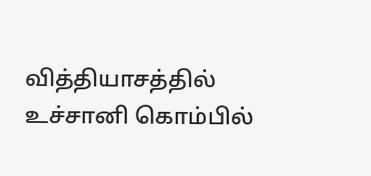வித்தியாசத்தில் உச்சானி கொம்பில்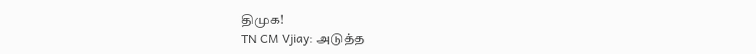திமுக!
TN CM Vjiay: அடுத்த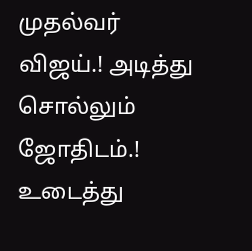முதல்வர் விஜய்.! அடித்து சொல்லும் ஜோதிடம்.! உடைத்து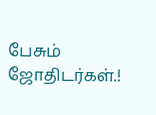பேசும் ஜோதிடர்கள்.!